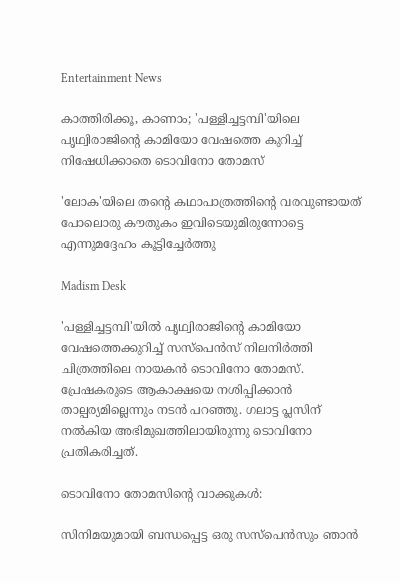Entertainment News

കാത്തിരിക്കൂ, കാണാം; 'പള്ളിച്ചട്ടമ്പി'യിലെ പൃഥ്വിരാജിന്റെ കാമിയോ വേഷത്തെ കുറിച്ച് നിഷേധിക്കാതെ ടൊവിനോ തോമസ്

'ലോക'യിലെ തന്റെ കഥാപാത്രത്തിന്റെ വരവുണ്ടായത് പോലൊരു കൗതുകം ഇവിടെയുമിരുന്നോട്ടെ എന്നുമദ്ദേഹം കൂട്ടിച്ചേർത്തു

Madism Desk

'പള്ളിച്ചട്ടമ്പി'യിൽ പൃഥ്വിരാജിന്റെ കാമിയോ വേഷത്തെക്കുറിച്ച് സസ്പെന്‍സ് നിലനിർത്തി ചിത്രത്തിലെ നായകൻ ടൊവിനോ തോമസ്. പ്രേഷകരുടെ ആകാക്ഷയെ നശിപ്പിക്കാൻ താല്പര്യമില്ലെന്നും നടൻ പറഞ്ഞു. ഗലാട്ട പ്ലസിന് നൽകിയ അഭിമുഖത്തിലായിരുന്നു ടൊവിനോ പ്രതികരിച്ചത്.

ടൊവിനോ തോമസിന്റെ വാക്കുകൾ:

സിനിമയുമായി ബന്ധപ്പെട്ട ഒരു സസ്‌പെൻസും ഞാൻ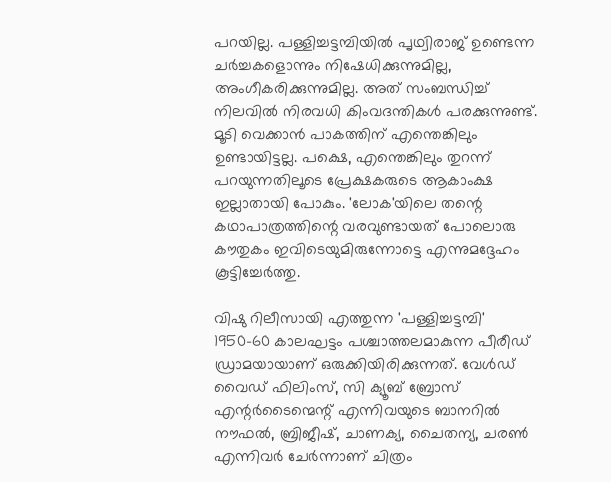പറയില്ല. പള്ളിച്ചട്ടമ്പിയിൽ പൃഥ്വിരാജ് ഉണ്ടെന്ന ചർച്ചകളൊന്നും നിഷേധിക്കുന്നുമില്ല, അംഗീകരിക്കുന്നുമില്ല. അത് സംബന്ധിച്ച് നിലവിൽ നിരവധി കിംവദന്തികൾ പരക്കുന്നുണ്ട്. മൂടി വെക്കാൻ പാകത്തിന് എന്തെങ്കിലും ഉണ്ടായിട്ടല്ല. പക്ഷെ, എന്തെങ്കിലും തുറന്ന് പറയുന്നതിലൂടെ പ്രേക്ഷകരുടെ ആകാംക്ഷ ഇല്ലാതായി പോകും. 'ലോക'യിലെ തന്റെ കഥാപാത്രത്തിന്റെ വരവുണ്ടായത് പോലൊരു കൗതുകം ഇവിടെയുമിരുന്നോട്ടെ എന്നുമദ്ദേഹം കൂട്ടിച്ചേർത്തു.

വിഷു റിലീസായി എത്തുന്ന 'പള്ളിച്ചട്ടമ്പി' 1950-60 കാലഘട്ടം പശ്ചാത്തലമാകുന്ന പീരീഡ് ഡ്രാമയായാണ് ഒരുക്കിയിരിക്കുന്നത്. വേള്‍ഡ് വൈഡ് ഫിലിംസ്, സി ക്യൂബ് ബ്രോസ് എന്റര്‍ടൈന്മെന്റ് എന്നിവയുടെ ബാനറില്‍ നൗഫല്‍, ബ്രിജീഷ്, ചാണക്യ, ചൈതന്യ, ചരണ്‍ എന്നിവര്‍ ചേര്‍ന്നാണ് ചിത്രം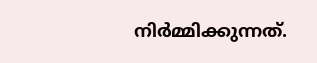നിര്‍മ്മിക്കുന്നത്.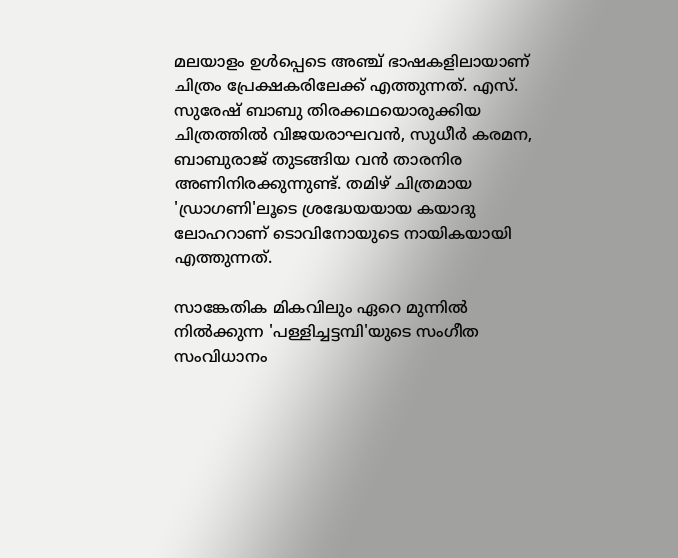മലയാളം ഉള്‍പ്പെടെ അഞ്ച് ഭാഷകളിലായാണ് ചിത്രം പ്രേക്ഷകരിലേക്ക് എത്തുന്നത്. എസ്. സുരേഷ് ബാബു തിരക്കഥയൊരുക്കിയ ചിത്രത്തില്‍ വിജയരാഘവന്‍, സുധീര്‍ കരമന, ബാബുരാജ് തുടങ്ങിയ വന്‍ താരനിര അണിനിരക്കുന്നുണ്ട്. തമിഴ് ചിത്രമായ 'ഡ്രാഗണി'ലൂടെ ശ്രദ്ധേയയായ കയാദു ലോഹറാണ് ടൊവിനോയുടെ നായികയായി എത്തുന്നത്.

സാങ്കേതിക മികവിലും ഏറെ മുന്നില്‍ നില്‍ക്കുന്ന 'പള്ളിച്ചട്ടമ്പി'യുടെ സംഗീത സംവിധാനം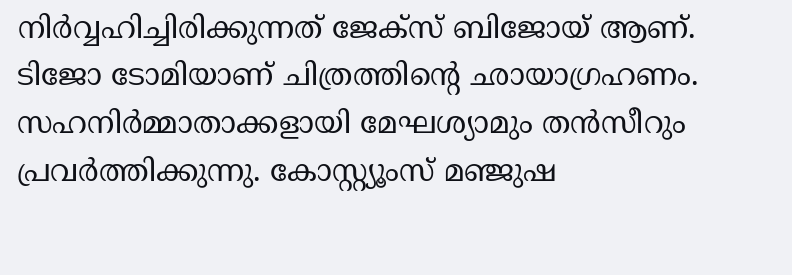നിര്‍വ്വഹിച്ചിരിക്കുന്നത് ജേക്‌സ് ബിജോയ് ആണ്. ടിജോ ടോമിയാണ് ചിത്രത്തിന്റെ ഛായാഗ്രഹണം. സഹനിര്‍മ്മാതാക്കളായി മേഘശ്യാമും തന്‍സീറും പ്രവര്‍ത്തിക്കുന്നു. കോസ്റ്റ്യൂംസ് മഞ്ജുഷ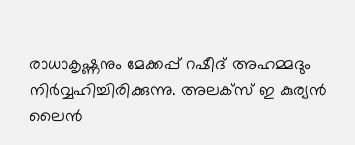രാധാകൃഷ്ണനും മേക്കപ്പ് റഷീദ് അഹമ്മദും നിര്‍വ്വഹിച്ചിരിക്കുന്നു. അലക്‌സ് ഇ കുര്യന്‍ ലൈന്‍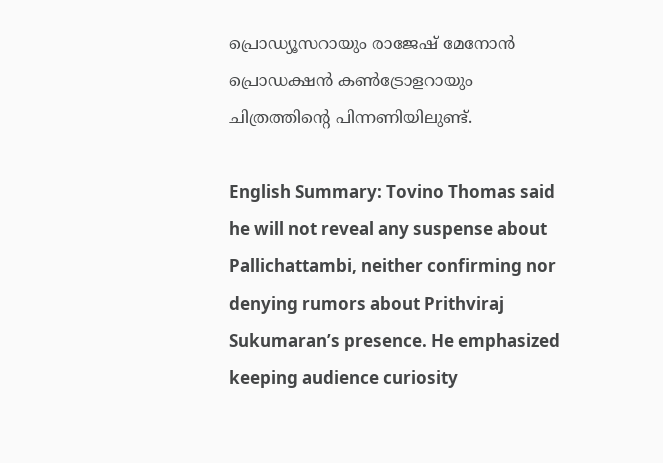പ്രൊഡ്യൂസറായും രാജേഷ് മേനോന്‍ പ്രൊഡക്ഷന്‍ കണ്‍ട്രോളറായും ചിത്രത്തിന്റെ പിന്നണിയിലുണ്ട്.

English Summary: Tovino Thomas said he will not reveal any suspense about Pallichattambi, neither confirming nor denying rumors about Prithviraj Sukumaran’s presence. He emphasized keeping audience curiosity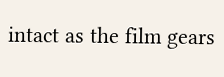intact as the film gears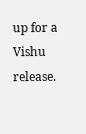up for a Vishu release.